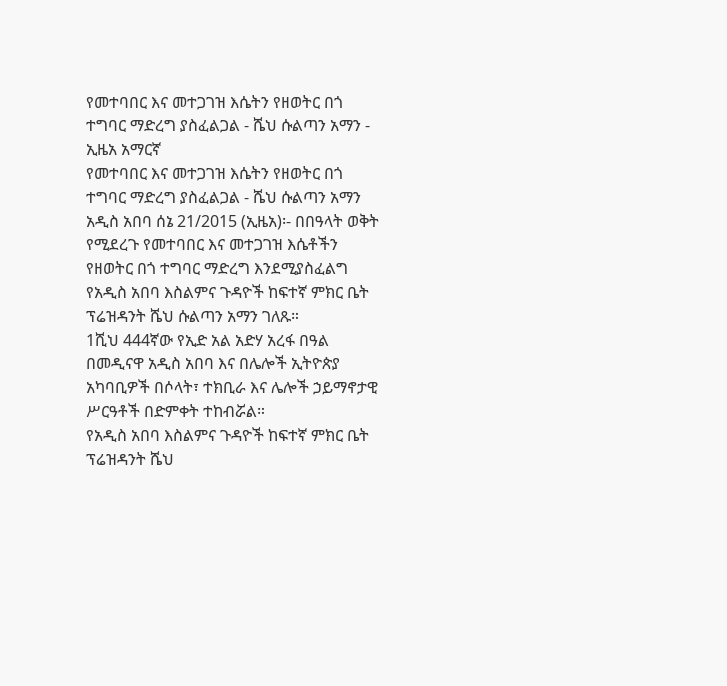የመተባበር እና መተጋገዝ እሴትን የዘወትር በጎ ተግባር ማድረግ ያስፈልጋል - ሼህ ሱልጣን አማን - ኢዜአ አማርኛ
የመተባበር እና መተጋገዝ እሴትን የዘወትር በጎ ተግባር ማድረግ ያስፈልጋል - ሼህ ሱልጣን አማን
አዲስ አበባ ሰኔ 21/2015 (ኢዜአ)፡- በበዓላት ወቅት የሚደረጉ የመተባበር እና መተጋገዝ እሴቶችን የዘወትር በጎ ተግባር ማድረግ እንደሚያስፈልግ የአዲስ አበባ እስልምና ጉዳዮች ከፍተኛ ምክር ቤት ፕሬዝዳንት ሼህ ሱልጣን አማን ገለጹ።
1ሺህ 444ኛው የኢድ አል አድሃ አረፋ በዓል በመዲናዋ አዲስ አበባ እና በሌሎች ኢትዮጵያ አካባቢዎች በሶላት፣ ተክቢራ እና ሌሎች ኃይማኖታዊ ሥርዓቶች በድምቀት ተከብሯል።
የአዲስ አበባ እስልምና ጉዳዮች ከፍተኛ ምክር ቤት ፕሬዝዳንት ሼህ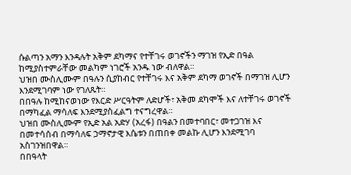ሱልጣን አማን እንዳሉት አቅም ደካማና የተቸገሩ ወገኖችን ማገዝ የኢድ በዓል ከሚያስተምራቸው መልካም ነገሮች አንዱ ነው ብለዋል።
ህዝበ ሙስሊሙም በዓሉን ሲያከብር የተቸገሩ እና አቅም ደካማ ወገኖች በማገዝ ሊሆን እንደሚገባም ነው የገለጹት።
በበዓሉ ከሚከናወነው የእርድ ሥርዓትም ለድሆች፣ አቅመ ደካሞች እና ለተቸገሩ ወገኖች በማካፈል ማሳለፍ እንደሚያስፈልግ ተናግረዋል።
ህዝበ ሙስሊሙም የኢድ አል አድሃ (አረፋ) በዓልን በመተባበር፣ መተጋገዝ እና በመተሳሰብ በማሳለፍ ኃማኖታዊ እሴቱን በጠበቀ መልኩ ሊሆን እንደሚገባ አስገንዝበዋል።
በበዓላት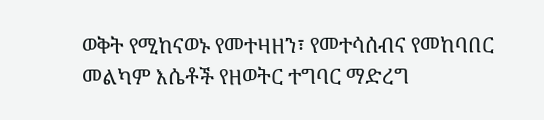ወቅት የሚከናወኑ የመተዛዘን፣ የመተሳሰብና የመከባበር መልካም እሴቶች የዘወትር ተግባር ማድረግ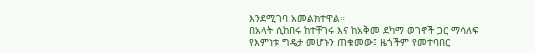እንደሚገባ አመልክተዋል።
በአላት ሲከበሩ ከተቸገሩ እና ከአቅመ ደካማ ወገኖች ጋር ማሳለፍ የእምነቱ ግዴታ መሆኑን ጠቁመው፤ ዜጎችም የመተባበር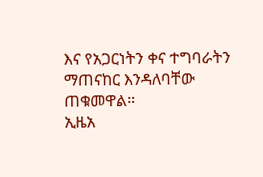እና የአጋርነትን ቀና ተግባራትን ማጠናከር እንዳለባቸው ጠቁመዋል።
ኢዜአ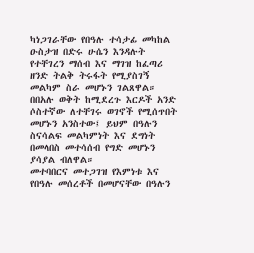ካነጋገራቸው የበዓሉ ተሳታፊ መካከል ዑስታዝ በድሩ ሁሴን እንዳሉት የተቸገረን ማሰብ እና ማገዝ ከፈጣሪ ዘንድ ትልቅ ትሩፋት የሚያስገኝ መልካም ስራ መሆኑን ገልጸዋል።
በበአሉ ወቅት ከሚደረጉ እርዶች አንድ ሶስተኛው ለተቸገሩ ወገኖች የሚሰጥበት መሆኑን አንስተው፤ ይህም በዓሉን ስናሳልፍ መልካምነት እና ደግነት በመላበስ መተሳሰብ የግድ መሆኑን ያሳያል ብለዋል።
መተባበርና መተጋገዝ የእምነቱ እና የበዓሉ መሰረቶች በመሆናቸው በዓሉን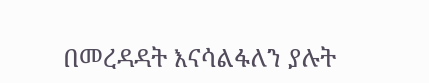በመረዳዳት እናሳልፋለን ያሉት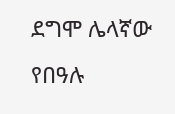ደግሞ ሌላኛው የበዓሉ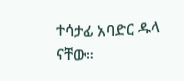ተሳታፊ አባድር ዱላ ናቸው።